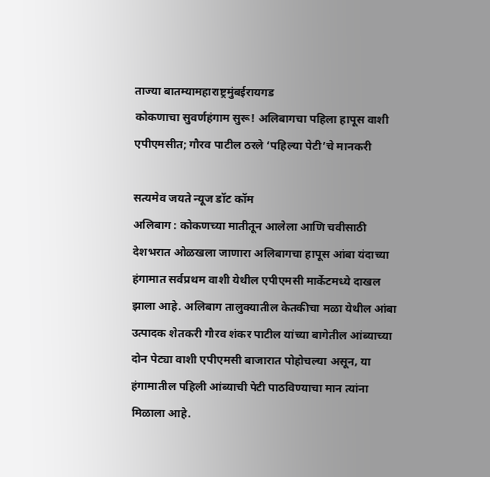ताज्या बातम्यामहाराष्ट्रमुंबईरायगड
कोकणाचा सुवर्णहंगाम सुरू! अलिबागचा पहिला हापूस वाशी एपीएमसीत; गौरव पाटील ठरले ‘पहिल्या पेटी’चे मानकरी

सत्यमेव जयते न्यूज डॉट कॉम
अलिबाग : कोकणच्या मातीतून आलेला आणि चवीसाठी देशभरात ओळखला जाणारा अलिबागचा हापूस आंबा यंदाच्या हंगामात सर्वप्रथम वाशी येथील एपीएमसी मार्केटमध्ये दाखल झाला आहे. अलिबाग तालुक्यातील केतकीचा मळा येथील आंबा उत्पादक शेतकरी गौरव शंकर पाटील यांच्या बागेतील आंब्याच्या दोन पेट्या वाशी एपीएमसी बाजारात पोहोचल्या असून, या हंगामातील पहिली आंब्याची पेटी पाठविण्याचा मान त्यांना मिळाला आहे.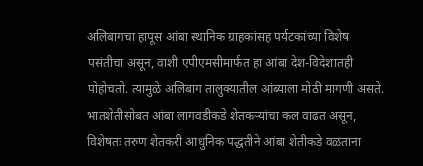अलिबागचा हापूस आंबा स्थानिक ग्राहकांसह पर्यटकांच्या विशेष पसंतीचा असून, वाशी एपीएमसीमार्फत हा आंबा देश-विदेशातही पोहोचतो. त्यामुळे अलिबाग तालुक्यातील आंब्याला मोठी मागणी असते. भातशेतीसोबत आंबा लागवडीकडे शेतकऱ्यांचा कल वाढत असून, विशेषतः तरुण शेतकरी आधुनिक पद्धतीने आंबा शेतीकडे वळताना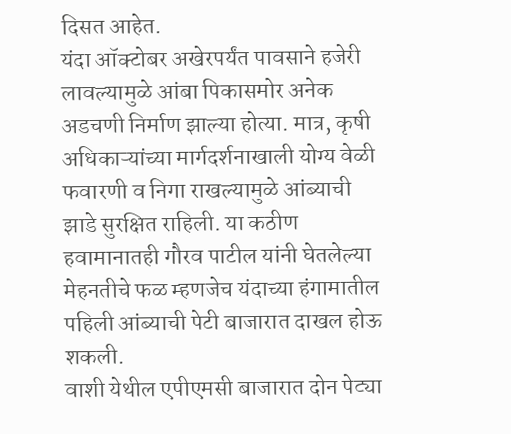दिसत आहेत.
यंदा ऑक्टोबर अखेरपर्यंत पावसाने हजेरी लावल्यामुळे आंबा पिकासमोर अनेक अडचणी निर्माण झाल्या होत्या. मात्र, कृषी अधिकाऱ्यांच्या मार्गदर्शनाखाली योग्य वेळी फवारणी व निगा राखल्यामुळे आंब्याची झाडे सुरक्षित राहिली. या कठीण हवामानातही गौरव पाटील यांनी घेतलेल्या मेहनतीचे फळ म्हणजेच यंदाच्या हंगामातील पहिली आंब्याची पेटी बाजारात दाखल होऊ शकली.
वाशी येथील एपीएमसी बाजारात दोन पेट्या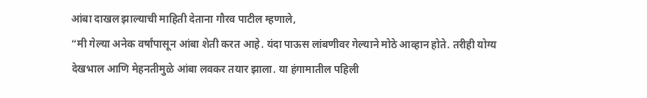आंबा दाखल झाल्याची माहिती देताना गौरव पाटील म्हणाले,
“मी गेल्या अनेक वर्षांपासून आंबा शेती करत आहे. यंदा पाऊस लांबणीवर गेल्याने मोठे आव्हान होते. तरीही योग्य देखभाल आणि मेहनतीमुळे आंबा लवकर तयार झाला. या हंगामातील पहिली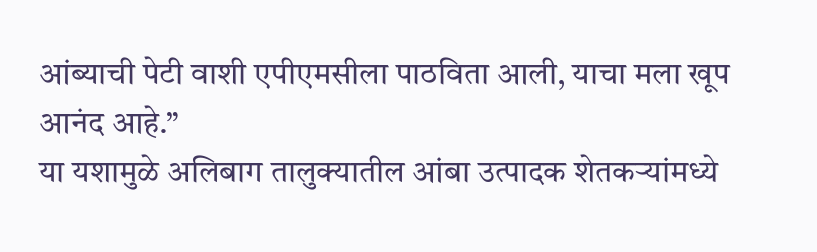आंब्याची पेटी वाशी एपीएमसीला पाठविता आली, याचा मला खूप आनंद आहे.”
या यशामुळे अलिबाग तालुक्यातील आंबा उत्पादक शेतकऱ्यांमध्ये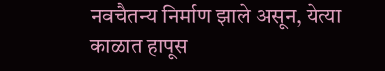नवचैतन्य निर्माण झाले असून, येत्या काळात हापूस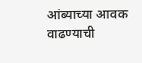आंब्याच्या आवक वाढण्याची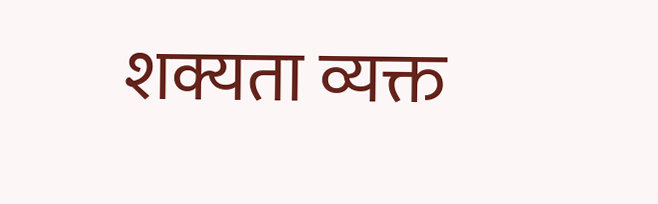शक्यता व्यक्त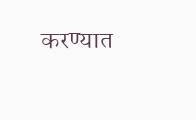करण्यात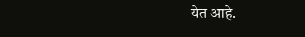येत आहे.